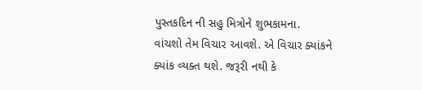પુસ્તકદિન ની સહુ મિત્રોને શુભકામના.
વાંચશો તેમ વિચાર આવશે. એ વિચાર ક્યાંકને ક્યાંક વ્યક્ત થશે. જરૂરી નથી કે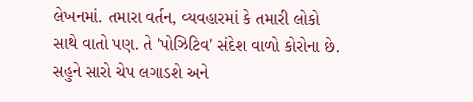લેખનમાં. તમારા વર્તન, વ્યવહારમાં કે તમારી લોકો સાથે વાતો પણ. તે 'પોઝિટિવ' સંદેશ વાળો કોરોના છે. સહુને સારો ચેપ લગાડશે અને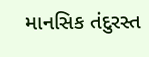માનસિક તંદુરસ્ત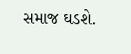સમાજ ઘડશે.